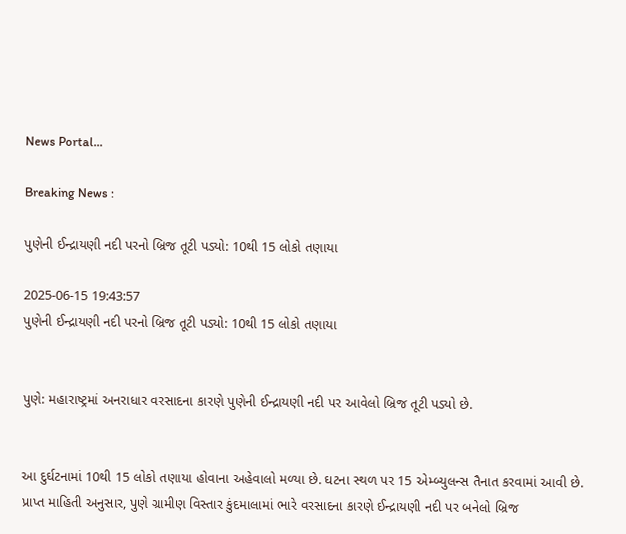News Portal...

Breaking News :

પુણેની ઈન્દ્રાયણી નદી પરનો બ્રિજ તૂટી પડ્યો: 10થી 15 લોકો તણાયા

2025-06-15 19:43:57
પુણેની ઈન્દ્રાયણી નદી પરનો બ્રિજ તૂટી પડ્યો: 10થી 15 લોકો તણાયા


પુણે: મહારાષ્ટ્રમાં અનરાધાર વરસાદના કારણે પુણેની ઈન્દ્રાયણી નદી પર આવેલો બ્રિજ તૂટી પડ્યો છે.


આ દુર્ઘટનામાં 10થી 15 લોકો તણાયા હોવાના અહેવાલો મળ્યા છે. ઘટના સ્થળ પર 15 એમ્બ્યુલન્સ તૈનાત કરવામાં આવી છે. પ્રાપ્ત માહિતી અનુસાર, પુણે ગ્રામીણ વિસ્તાર કુંદમાલામાં ભારે વરસાદના કારણે ઈન્દ્રાયણી નદી પર બનેલો બ્રિજ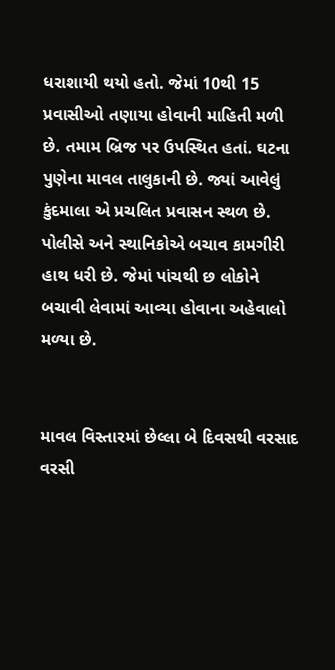ધરાશાયી થયો હતો. જેમાં 10થી 15 પ્રવાસીઓ તણાયા હોવાની માહિતી મળી છે. તમામ બ્રિજ પર ઉપસ્થિત હતાં. ઘટના પુણેના માવલ તાલુકાની છે. જ્યાં આવેલું કુંદમાલા એ પ્રચલિત પ્રવાસન સ્થળ છે. પોલીસે અને સ્થાનિકોએ બચાવ કામગીરી હાથ ધરી છે. જેમાં પાંચથી છ લોકોને બચાવી લેવામાં આવ્યા હોવાના અહેવાલો મળ્યા છે.


માવલ વિસ્તારમાં છેલ્લા બે દિવસથી વરસાદ વરસી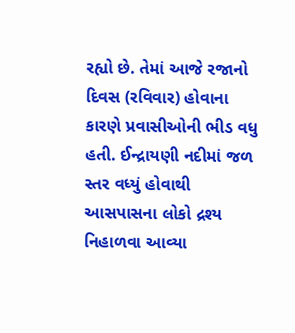રહ્યો છે. તેમાં આજે રજાનો દિવસ (રવિવાર) હોવાના કારણે પ્રવાસીઓની ભીડ વધુ હતી. ઈન્દ્રાયણી નદીમાં જળ સ્તર વધ્યું હોવાથી આસપાસના લોકો દ્રશ્ય નિહાળવા આવ્યા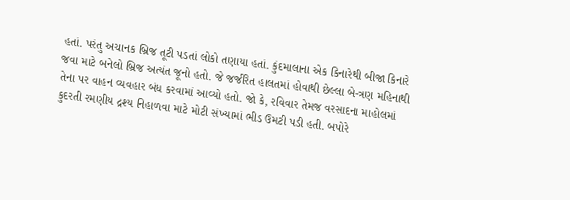હતાં. પરંતુ અચાનક બ્રિજ તૂટી પડતાં લોકો તણાયા હતાં. કુંદમાલાના એક કિનારેથી બીજા કિનારે જવા માટે બનેલો બ્રિજ અત્યંત જૂનો હતો. જે જર્જરિત હાલતમાં હોવાથી છેલ્લા બે-ત્રણ મહિનાથી તેના પર વાહન વ્યવહાર બંધ કરવામાં આવ્યો હતો. જો કે, રવિવાર તેમજ વરસાદના માહોલમાં કુદરતી રમણીય દ્રશ્ય નિહાળવા માટે મોટી સંખ્યામાં ભીડ ઉમટી પડી હતી. બપોરે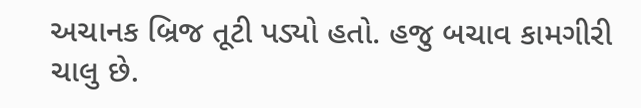અચાનક બ્રિજ તૂટી પડ્યો હતો. હજુ બચાવ કામગીરી ચાલુ છે.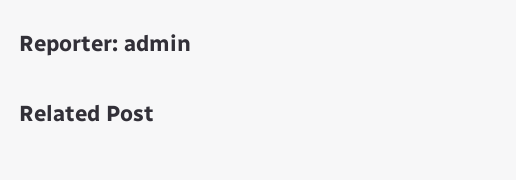Reporter: admin

Related Post